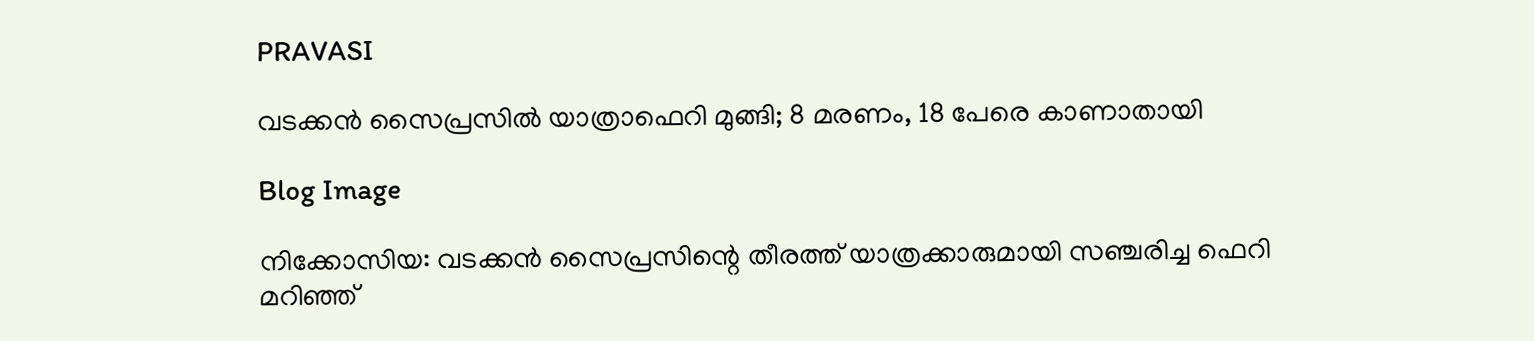PRAVASI

വടക്കൻ സൈപ്രസിൽ യാത്രാഫെറി മുങ്ങി; 8 മരണം, 18 പേരെ കാണാതായി

Blog Image

നിക്കോസിയ: വടക്കൻ സൈപ്രസിന്റെ തീരത്ത് യാത്രക്കാരുമായി സഞ്ചരിച്ച ഫെറി മറിഞ്ഞ്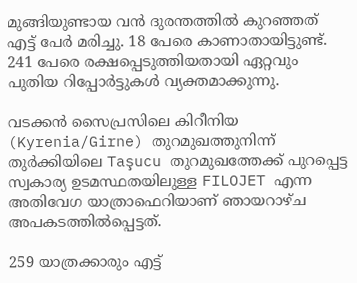മുങ്ങിയുണ്ടായ വൻ ദുരന്തത്തിൽ കുറഞ്ഞത് എട്ട് പേർ മരിച്ചു. 18 പേരെ കാണാതായിട്ടുണ്ട്. 241 പേരെ രക്ഷപ്പെടുത്തിയതായി ഏറ്റവും പുതിയ റിപ്പോർട്ടുകൾ വ്യക്തമാക്കുന്നു.

വടക്കൻ സൈപ്രസിലെ കിറീനിയ (Kyrenia/Girne) തുറമുഖത്തുനിന്ന് തുർക്കിയിലെ Taşucu തുറമുഖത്തേക്ക് പുറപ്പെട്ട സ്വകാര്യ ഉടമസ്ഥതയിലുള്ള FILOJET എന്ന അതിവേഗ യാത്രാഫെറിയാണ് ഞായറാഴ്ച അപകടത്തിൽപ്പെട്ടത്.

259 യാത്രക്കാരും എട്ട്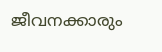ജീവനക്കാരും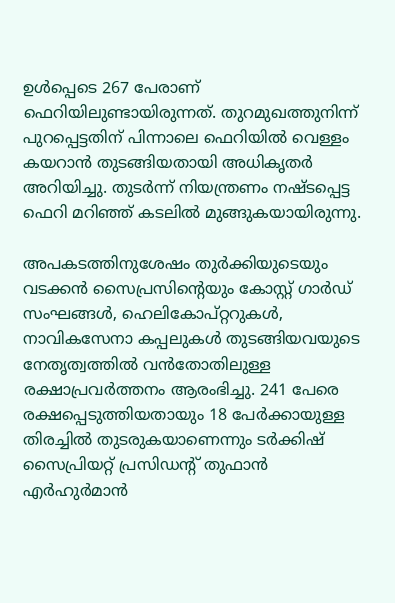ഉൾപ്പെടെ 267 പേരാണ് ഫെറിയിലുണ്ടായിരുന്നത്. തുറമുഖത്തുനിന്ന് പുറപ്പെട്ടതിന് പിന്നാലെ ഫെറിയിൽ വെള്ളം കയറാൻ തുടങ്ങിയതായി അധികൃതർ അറിയിച്ചു. തുടർന്ന് നിയന്ത്രണം നഷ്ടപ്പെട്ട ഫെറി മറിഞ്ഞ് കടലിൽ മുങ്ങുകയായിരുന്നു.

അപകടത്തിനുശേഷം തുർക്കിയുടെയും വടക്കൻ സൈപ്രസിന്റെയും കോസ്റ്റ് ഗാർഡ് സംഘങ്ങൾ, ഹെലികോപ്റ്ററുകൾ, നാവികസേനാ കപ്പലുകൾ തുടങ്ങിയവയുടെ നേതൃത്വത്തിൽ വൻതോതിലുള്ള രക്ഷാപ്രവർത്തനം ആരംഭിച്ചു. 241 പേരെ രക്ഷപ്പെടുത്തിയതായും 18 പേർക്കായുള്ള തിരച്ചിൽ തുടരുകയാണെന്നും ടർക്കിഷ് സൈപ്രിയറ്റ് പ്രസിഡന്റ് തുഫാൻ എർഹുർമാൻ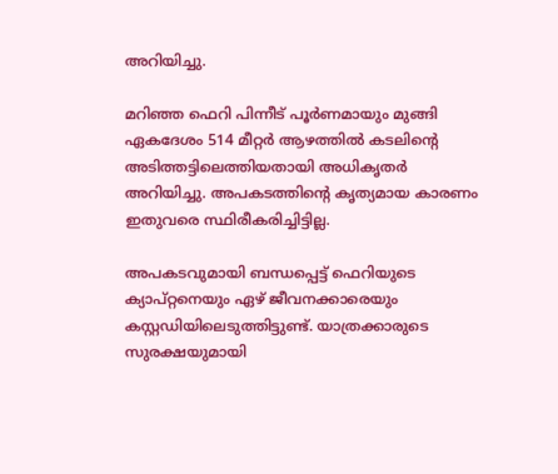അറിയിച്ചു.

മറിഞ്ഞ ഫെറി പിന്നീട് പൂർണമായും മുങ്ങി ഏകദേശം 514 മീറ്റർ ആഴത്തിൽ കടലിന്റെ അടിത്തട്ടിലെത്തിയതായി അധികൃതർ അറിയിച്ചു. അപകടത്തിന്റെ കൃത്യമായ കാരണം ഇതുവരെ സ്ഥിരീകരിച്ചിട്ടില്ല.

അപകടവുമായി ബന്ധപ്പെട്ട് ഫെറിയുടെ ക്യാപ്റ്റനെയും ഏഴ് ജീവനക്കാരെയും കസ്റ്റഡിയിലെടുത്തിട്ടുണ്ട്. യാത്രക്കാരുടെ സുരക്ഷയുമായി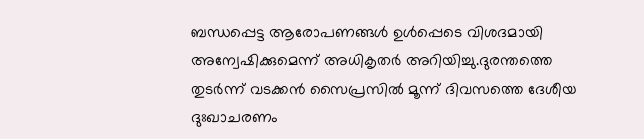ബന്ധപ്പെട്ട ആരോപണങ്ങൾ ഉൾപ്പെടെ വിശദമായി അന്വേഷിക്കുമെന്ന് അധികൃതർ അറിയിച്ചു.ദുരന്തത്തെ തുടർന്ന് വടക്കൻ സൈപ്രസിൽ മൂന്ന് ദിവസത്തെ ദേശീയ ദുഃഖാചരണം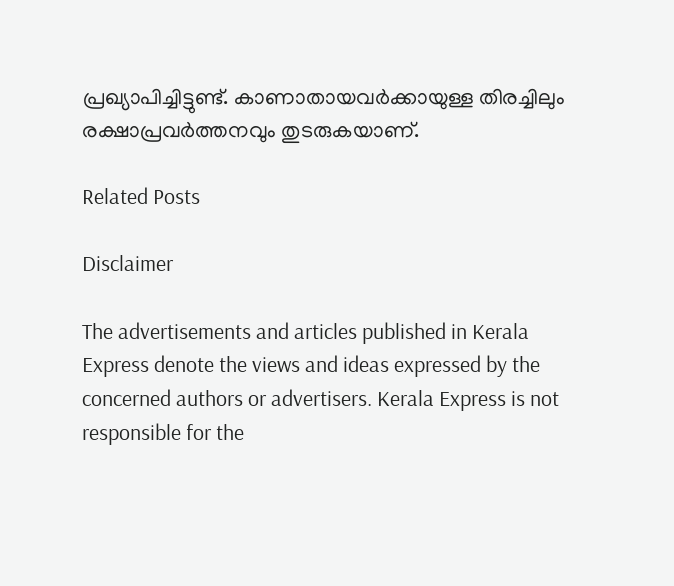പ്രഖ്യാപിച്ചിട്ടുണ്ട്. കാണാതായവർക്കായുള്ള തിരച്ചിലും രക്ഷാപ്രവർത്തനവും തുടരുകയാണ്.

Related Posts

Disclaimer

The advertisements and articles published in Kerala Express denote the views and ideas expressed by the concerned authors or advertisers. Kerala Express is not responsible for the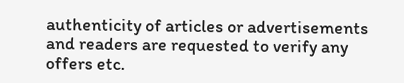authenticity of articles or advertisements and readers are requested to verify any offers etc.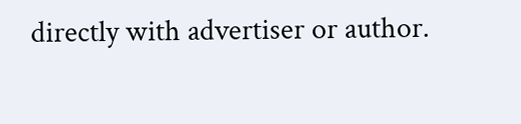directly with advertiser or author.